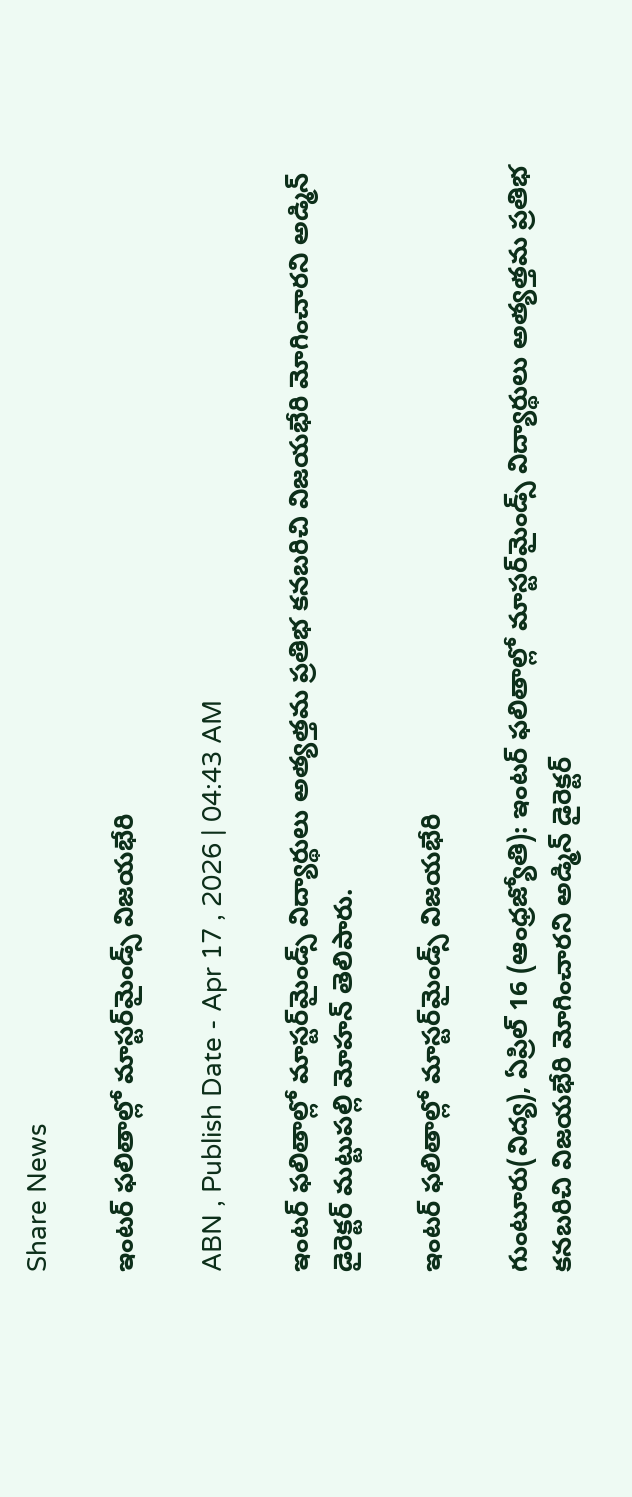Share News

ఇంటర్‌ ఫలితాల్లో మాస్టర్‌మైండ్స్‌ విజయభేరి

ABN , Publish Date - Apr 17 , 2026 | 04:43 AM

ఇంటర్‌ ఫలితాల్లో మాస్టర్‌మైండ్స్‌ విద్యార్థులు అత్యత్తమ ప్రతిభ కనబరిచి విజయభేరి మోగించారని అడ్మిన్‌ డైరెక్టర్‌ మట్టుపల్లి మోహన్‌ తెలిపారు.

ఇంటర్‌ ఫలితాల్లో మాస్టర్‌మైండ్స్‌ విజయభేరి

గుంటూరు(విద్య), ఏప్రిల్‌ 16 (ఆంధ్రజ్యోతి): ఇంటర్‌ ఫలితాల్లో మాస్టర్‌మైండ్స్‌ విద్యార్థులు అత్యత్తమ ప్రతిభ కనబరిచి విజయభేరి మోగించారని అడ్మిన్‌ డైరెక్టర్‌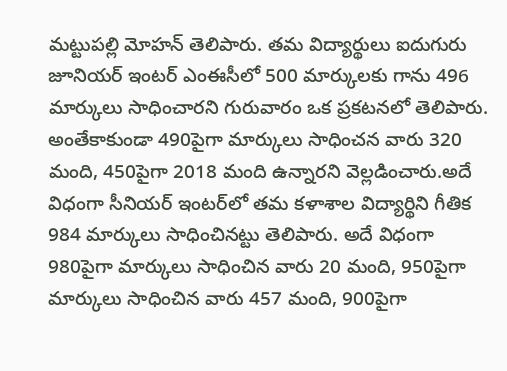మట్టుపల్లి మోహన్‌ తెలిపారు. తమ విద్యార్థులు ఐదుగురు జూనియర్‌ ఇంటర్‌ ఎంఈసీలో 500 మార్కులకు గాను 496 మార్కులు సాధించారని గురువారం ఒక ప్రకటనలో తెలిపారు. అంతేకాకుండా 490పైగా మార్కులు సాధించన వారు 320 మంది, 450పైగా 2018 మంది ఉన్నారని వెల్లడించారు.అదే విధంగా సీనియర్‌ ఇంటర్‌లో తమ కళాశాల విద్యార్థిని గీతిక 984 మార్కులు సాధించినట్టు తెలిపారు. అదే విధంగా 980పైగా మార్కులు సాధించిన వారు 20 మంది, 950పైగా మార్కులు సాధించిన వారు 457 మంది, 900పైగా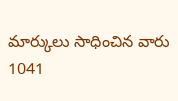మార్కులు సాధించిన వారు 1041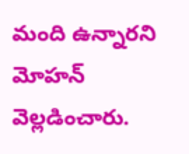మంది ఉన్నారని మోహన్‌ వెల్లడించారు.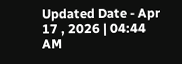Updated Date - Apr 17 , 2026 | 04:44 AM